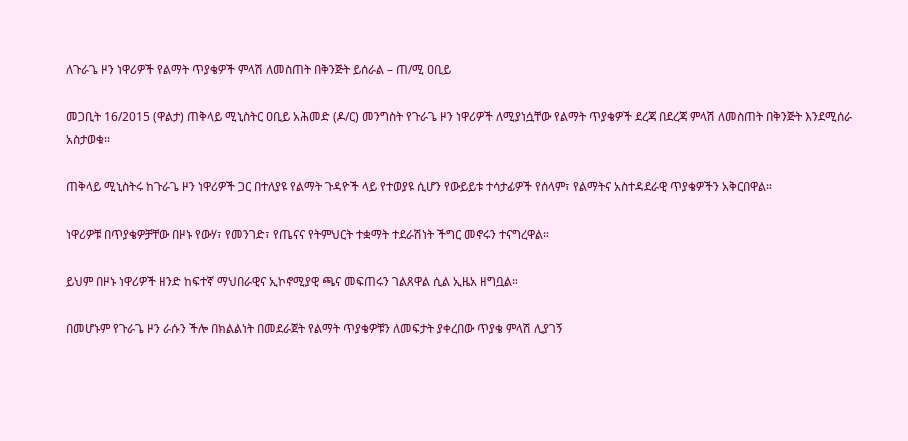ለጉራጌ ዞን ነዋሪዎች የልማት ጥያቄዎች ምላሽ ለመስጠት በቅንጅት ይሰራል – ጠ/ሚ ዐቢይ

መጋቢት 16/2015 (ዋልታ) ጠቅላይ ሚኒስትር ዐቢይ አሕመድ (ዶ/ር) መንግስት የጉራጌ ዞን ነዋሪዎች ለሚያነሷቸው የልማት ጥያቄዎች ደረጃ በደረጃ ምላሽ ለመስጠት በቅንጅት እንደሚሰራ አስታወቁ፡፡

ጠቅላይ ሚኒስትሩ ከጉራጌ ዞን ነዋሪዎች ጋር በተለያዩ የልማት ጉዳዮች ላይ የተወያዩ ሲሆን የውይይቱ ተሳታፊዎች የሰላም፣ የልማትና አስተዳደራዊ ጥያቄዎችን አቅርበዋል።

ነዋሪዎቹ በጥያቄዎቻቸው በዞኑ የውሃ፣ የመንገድ፣ የጤናና የትምህርት ተቋማት ተደራሽነት ችግር መኖሩን ተናግረዋል።

ይህም በዞኑ ነዋሪዎች ዘንድ ከፍተኛ ማህበራዊና ኢኮኖሚያዊ ጫና መፍጠሩን ገልጸዋል ሲል ኢዜአ ዘግቧል።

በመሆኑም የጉራጌ ዞን ራሱን ችሎ በክልልነት በመደራጀት የልማት ጥያቄዎቹን ለመፍታት ያቀረበው ጥያቄ ምላሽ ሊያገኝ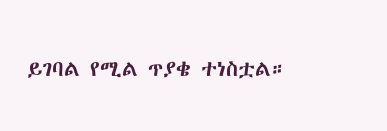ይገባል የሚል ጥያቄ ተነስቷል።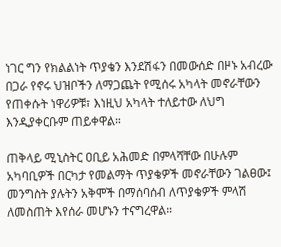ነገር ግን የክልልነት ጥያቄን እንደሽፋን በመውሰድ በዞኑ አብረው በጋራ የኖሩ ህዝቦችን ለማጋጨት የሚሰሩ አካላት መኖራቸውን የጠቀሱት ነዋሪዎቹ፣ እነዚህ አካላት ተለይተው ለህግ እንዲያቀርቡም ጠይቀዋል።

ጠቅላይ ሚኒስትር ዐቢይ አሕመድ በምላሻቸው በሁሉም አካባቢዎች በርካታ የመልማት ጥያቄዎች መኖራቸውን ገልፀው፤ መንግስት ያሉትን አቅሞች በማሰባሰብ ለጥያቄዎች ምላሽ ለመስጠት እየሰራ መሆኑን ተናግረዋል።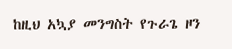ከዚህ አኳያ መንግስት የጉራጌ ዞን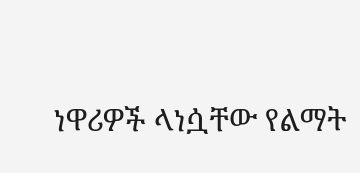ነዋሪዎች ላነሷቸው የልማት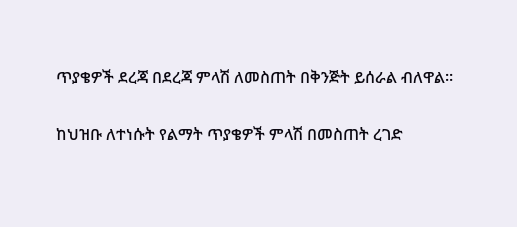ጥያቄዎች ደረጃ በደረጃ ምላሽ ለመስጠት በቅንጅት ይሰራል ብለዋል።

ከህዝቡ ለተነሱት የልማት ጥያቄዎች ምላሽ በመስጠት ረገድ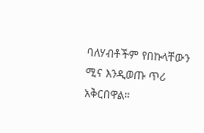ባለሃብቶችም የበኩላቸውን ሚና እንዲወጡ ጥሪ አቅርበዋል።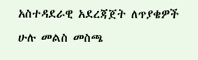አስተዳደራዊ አደረጃጀት ለጥያቄዎች ሁሉ መልስ መስጫ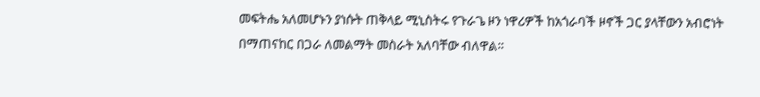መፍትሔ አለመሆኑን ያነሱት ጠቅላይ ሚኒስትሩ የጉራጌ ዞን ነዋሪዎች ከአጎራባች ዞኖች ጋር ያላቸውን አብሮነት በማጠናከር በጋራ ለመልማት መስራት አለባቸው ብለዋል።